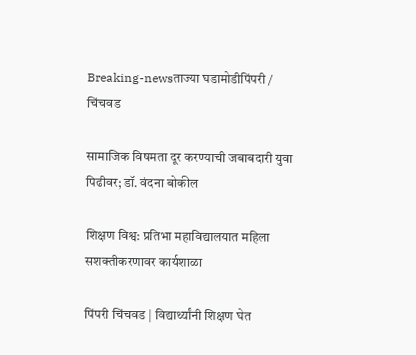Breaking-newsताज्या घडामोडीपिंपरी / चिंचवड

सामाजिक विषमता दूर करण्याची जबाबदारी युवा पिढीवर; डॉ. वंदना बोकील

शिक्षण विश्व: प्रतिभा महाविद्यालयात महिला सशक्तीकरणावर कार्यशाळा

पिंपरी चिंचवड | विद्यार्थ्यांनी शिक्षण घेत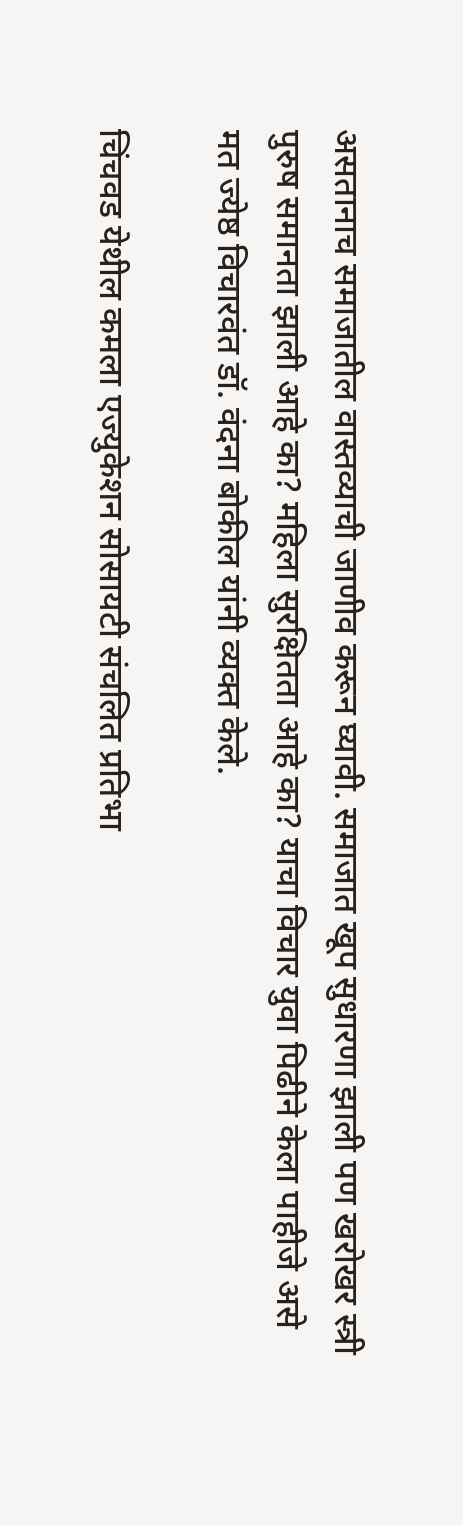असतानाच समाजातील वास्तव्याची जाणीव करून घ्यावी. समाजात खूप सुधारणा झाली पण खरोखर स्त्री पुरुष समानता झाली आहे का? महिला सुरक्षितता आहे का? याचा विचार युवा पिढीने केला पाहीजे असे मत ज्येष्ठ विचारवंत डॉ. वंदना बोकील यांनी व्यक्त केले.

चिंचवड येथील कमला एज्युकेशन सोसायटी संचलित प्रतिभा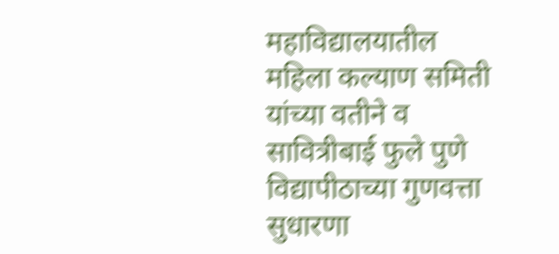महाविद्यालयातील महिला कल्याण समिती यांच्या वतीने व सावित्रीबाई फुले पुणे विद्यापीठाच्या गुणवत्ता सुधारणा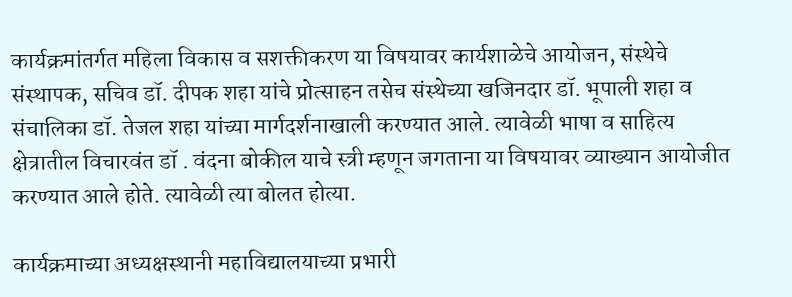कार्यक्रमांतर्गत महिला विकास व सशक्तीकरण या विषयावर कार्यशाळेचे आयोजन, संस्थेचे संस्थापक, सचिव डॉ. दीपक शहा यांचे प्रोत्साहन तसेच संस्थेच्या खजिनदार डॉ. भूपाली शहा व संचालिका डॉ. तेजल शहा यांच्या मार्गदर्शनाखाली करण्यात आले. त्यावेळी भाषा व साहित्य क्षेत्रातील विचारवंत डॉ . वंदना बोकील याचे स्त्री म्हणून जगताना या विषयावर व्याख्यान आयोजीत करण्यात आले होते. त्यावेळी त्या बोलत होत्या.

कार्यक्रमाच्या अध्यक्षस्थानी महाविद्यालयाच्या प्रभारी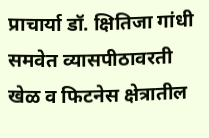प्राचार्या डॉ. क्षितिजा गांधी समवेत व्यासपीठावरती खेळ व फिटनेस क्षेत्रातील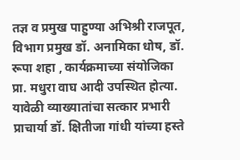तज्ञ व प्रमुख पाहुण्या अभिश्री राजपूत, विभाग प्रमुख डॉ. अनामिका धोष, डॉ. रूपा शहा , कार्यक्रमाच्या संयोजिका प्रा. मधुरा वाघ आदी उपस्थित होत्या. यावेळी व्याख्यातांचा सत्कार प्रभारी प्राचार्या डॉ. क्षितीजा गांधी यांच्या हस्ते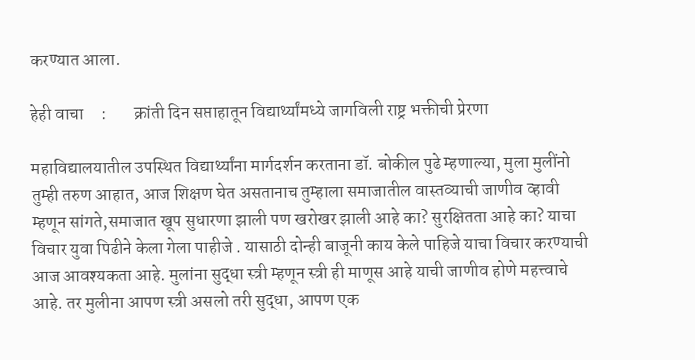करण्यात आला.

हेही वाचा     :        क्रांती दिन सप्ताहातून विद्यार्थ्यांमध्ये जागविली राष्ट्र भक्तीची प्रेरणा

महाविद्यालयातील उपस्थित विद्यार्थ्यांना मार्गदर्शन करताना डॉ. बोकील पुढे म्हणाल्या, मुला मुलींनो तुम्ही तरुण आहात, आज शिक्षण घेत असतानाच तुम्हाला समाजातील वास्तव्याची जाणीव व्हावी म्हणून सांगते,समाजात खूप सुधारणा झाली पण खरोखर झाली आहे का? सुरक्षितता आहे का? याचा विचार युवा पिढीने केला गेला पाहीजे . यासाठी दोन्ही बाजूनी काय केले पाहिजे याचा विचार करण्याची आज आवश्यकता आहे. मुलांना सुद्धा स्त्री म्हणून स्त्री ही माणूस आहे याची जाणीव होणे महत्त्वाचे आहे. तर मुलीना आपण स्त्री असलो तरी सुद्धा, आपण एक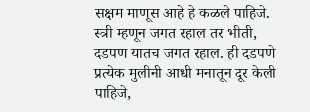सक्षम माणूस आहे हे कळले पाहिजे. स्त्री म्हणून जगत रहाल तर भीती, दडपण यातच जगत रहाल. ही दडपणे प्रत्येक मुलीनी आधी मनातून दूर केली पाहिजे,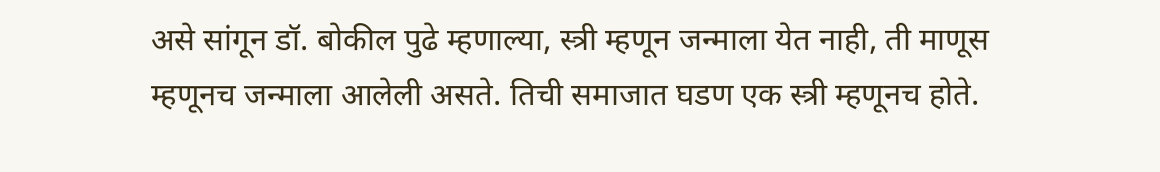असे सांगून डॉ. बोकील पुढे म्हणाल्या, स्त्री म्हणून जन्माला येत नाही, ती माणूस म्हणूनच जन्माला आलेली असते. तिची समाजात घडण एक स्त्री म्हणूनच होते.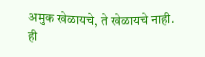अमुक खेळायचे, ते खेळायचे नाही. ही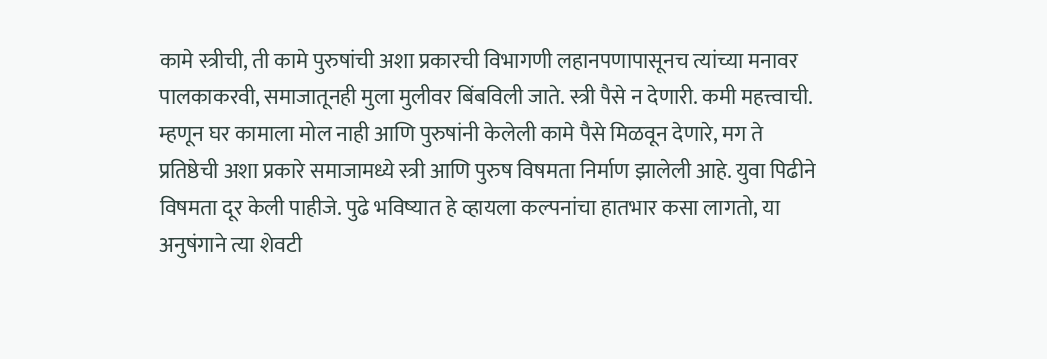कामे स्त्रीची, ती कामे पुरुषांची अशा प्रकारची विभागणी लहानपणापासूनच त्यांच्या मनावर पालकाकरवी, समाजातूनही मुला मुलीवर बिंबविली जाते. स्त्री पैसे न देणारी. कमी महत्त्वाची. म्हणून घर कामाला मोल नाही आणि पुरुषांनी केलेली कामे पैसे मिळवून देणारे, मग ते प्रतिष्ठेची अशा प्रकारे समाजामध्ये स्त्री आणि पुरुष विषमता निर्माण झालेली आहे. युवा पिढीने विषमता दूर केली पाहीजे. पुढे भविष्यात हे व्हायला कल्पनांचा हातभार कसा लागतो, या अनुषंगाने त्या शेवटी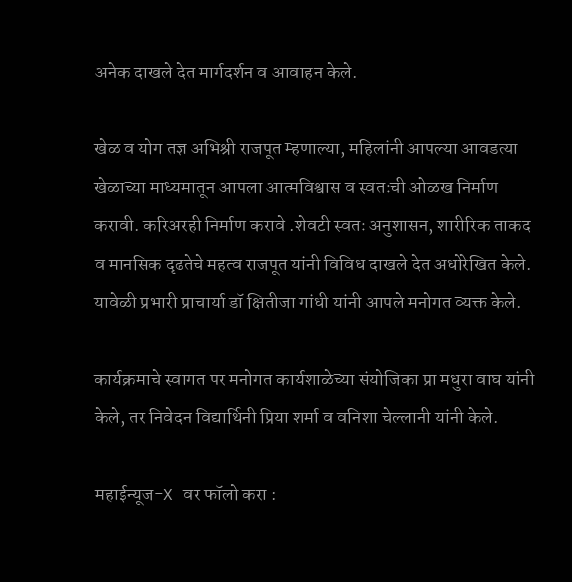अनेक दाखले देत मार्गदर्शन व आवाहन केले.

खेळ व योग तज्ञ अभिश्री राजपूत म्हणाल्या, महिलांनी आपल्या आवडत्या खेळाच्या माध्यमातून आपला आत्मविश्वास व स्वतःची ओळख निर्माण करावी. करिअरही निर्माण करावे .शेवटी स्वतः अनुशासन, शारीरिक ताकद व मानसिक दृढतेचे महत्व राजपूत यांनी विविध दाखले देत अधोरेखित केले. यावेळी प्रभारी प्राचार्या डॉ क्षितीजा गांधी यांनी आपले मनोगत व्यक्त केले.

कार्यक्रमाचे स्वागत पर मनोगत कार्यशाळेच्या संयोजिका प्रा मधुरा वाघ यांनी केले, तर निवेदन विद्यार्थिनी प्रिया शर्मा व वनिशा चेल्लानी यांनी केले.

महाईन्यूज-X वर फॉलो करा :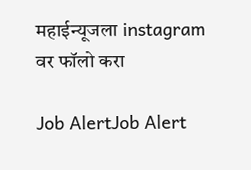महाईन्यूजला instagram वर फॉलो करा

Job AlertJob Alert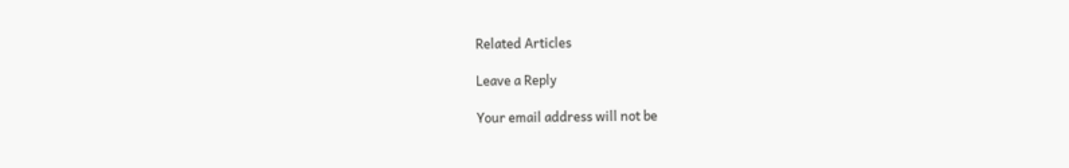Related Articles

Leave a Reply

Your email address will not be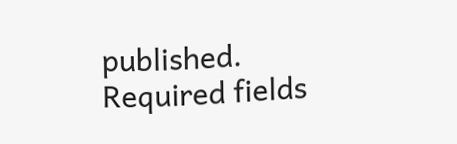published. Required fields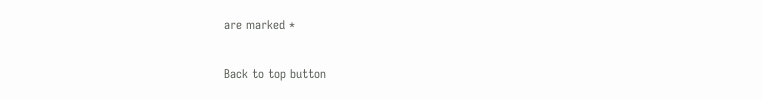are marked *

Back to top button